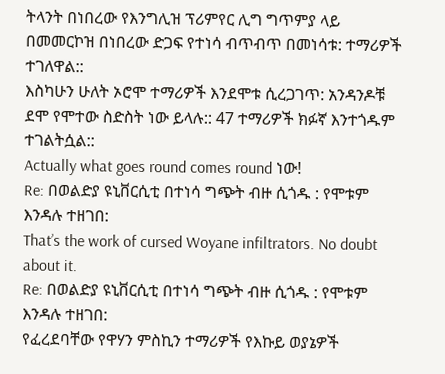ትላንት በነበረው የእንግሊዝ ፕሪምየር ሊግ ግጥምያ ላይ በመመርኮዝ በነበረው ድጋፍ የተነሳ ብጥብጥ በመነሳቱ: ተማሪዎች ተገለዋል::
እስካሁን ሁለት ኦሮሞ ተማሪዎች እንደሞቱ ሲረጋገጥ: አንዳንዶቹ ደሞ የሞተው ስድስት ነው ይላሉ:: 47 ተማሪዎች ክፉኛ እንተጎዱም ተገልትሷል::
Actually what goes round comes round ነው!
Re: በወልድያ ዩኒቨርሲቲ በተነሳ ግጭት ብዙ ሲጎዱ : የሞቱም እንዳሉ ተዘገበ:
That’s the work of cursed Woyane infiltrators. No doubt about it.
Re: በወልድያ ዩኒቨርሲቲ በተነሳ ግጭት ብዙ ሲጎዱ : የሞቱም እንዳሉ ተዘገበ:
የፈረደባቸው የዋሃን ምስኪን ተማሪዎች የእኩይ ወያኔዎች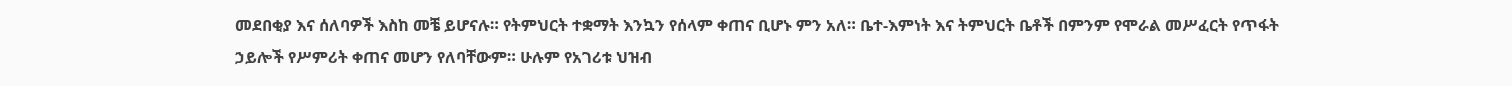መደበቂያ እና ሰለባዎች እስከ መቼ ይሆናሉ። የትምህርት ተቋማት እንኳን የሰላም ቀጠና ቢሆኑ ምን አለ። ቤተ-እምነት እና ትምህርት ቤቶች በምንም የሞራል መሥፈርት የጥፋት ኃይሎች የሥምሪት ቀጠና መሆን የለባቸውም። ሁሉም የአገሪቱ ህዝብ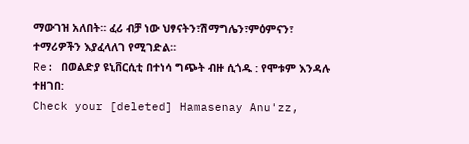ማውገዝ አለበት። ፈሪ ብቻ ነው ህፃናትን፣ሽማግሌን፣ምዕምናን፣ ተማሪዎችን እያፈላለገ የሚገድል።
Re: በወልድያ ዩኒቨርሲቲ በተነሳ ግጭት ብዙ ሲጎዱ : የሞቱም እንዳሉ ተዘገበ:
Check your [deleted] Hamasenay Anu'zz,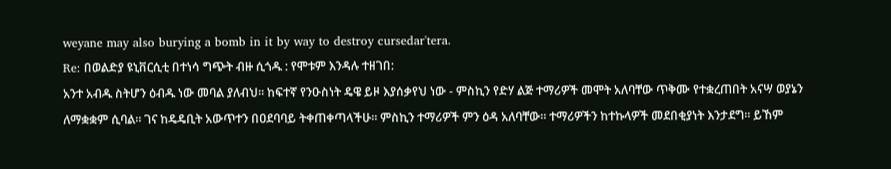weyane may also burying a bomb in it by way to destroy cursedar'tera.
Re: በወልድያ ዩኒቨርሲቲ በተነሳ ግጭት ብዙ ሲጎዱ : የሞቱም እንዳሉ ተዘገበ:
አንተ አብዱ ስትሆን ዕብዱ ነው መባል ያለብህ። ከፍተኛ የንዑስነት ዴዌ ይዞ እያሰቃየህ ነው - ምስኪን የድሃ ልጅ ተማሪዎች መሞት አለባቸው ጥቅሙ የተቋረጠበት አናሣ ወያኔን ለማቋቋም ሲባል። ገና ከዴዴቢት አውጥተን በዐደባባይ ትቀጠቀጣላችሁ። ምስኪን ተማሪዎች ምን ዕዳ አለባቸው። ተማሪዎችን ከተኩላዎች መደበቂያነት እንታደግ። ይኸም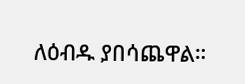ለዕብዱ ያበሳጨዋል።